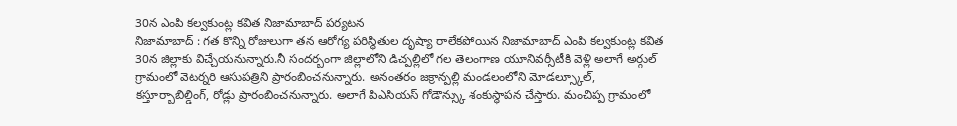30న ఎంపి కల్వకుంట్ల కవిత నిజామాబాద్ పర్యటన
నిజామాబాద్ : గత కొన్ని రోజులుగా తన ఆరోగ్య పరిస్థితుల దృష్యా రాలేకపోయిన నిజామాబాద్ ఎంపి కల్వకుంట్ల కవిత 30న జిల్లాకు విచ్చేయనున్నారు.నీ సందర్బంగా జిల్లాలోని డిచ్పల్లిలో గల తెలంగాణ యూనివర్సీటీకి వెళ్లి అలాగే అర్గుల్ గ్రామంలో వెటర్నరి ఆసుపత్రిని ప్రారంబించనున్నారు. అనంతరం జక్రాన్పల్లి మండలంలోని మోడల్స్కూల్, కస్తూర్బాబిల్డింగ్, రోడ్లు ప్రారంబించనున్నారు. అలాగే పిఎసియస్ గోడౌన్స్కు శంకుస్థాపన చేస్తారు. మంచిప్ప గ్రామంలో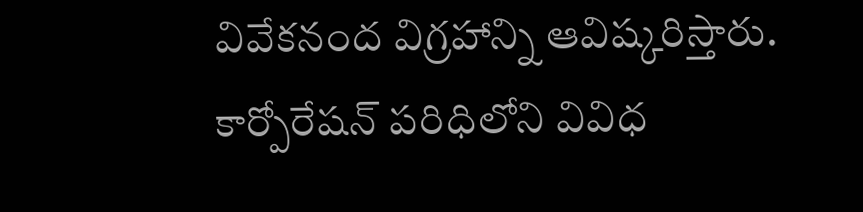వివేకనంద విగ్రహాన్ని ఆవిష్కరిస్తారు. కార్పోరేషన్ పరిధిలోని వివిధ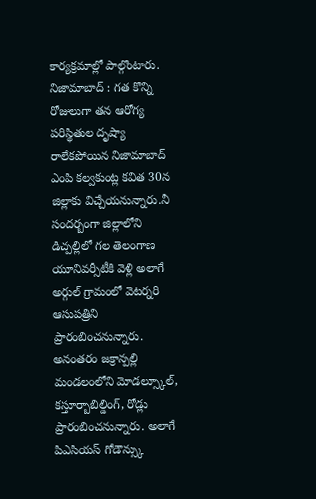కార్యక్రమాల్లో పాల్గొంటారు.
నిజామాబాద్ : గత కొన్ని రోజులుగా తన ఆరోగ్య పరిస్థితుల దృష్యా రాలేకపోయిన నిజామాబాద్ ఎంపి కల్వకుంట్ల కవిత 30న జిల్లాకు విచ్చేయనున్నారు.నీ సందర్బంగా జిల్లాలోని డిచ్పల్లిలో గల తెలంగాణ యూనివర్సీటీకి వెళ్లి అలాగే అర్గుల్ గ్రామంలో వెటర్నరి ఆసుపత్రిని ప్రారంబించనున్నారు. అనంతరం జక్రాన్పల్లి మండలంలోని మోడల్స్కూల్, కస్తూర్బాబిల్డింగ్, రోడ్లు ప్రారంబించనున్నారు. అలాగే పిఎసియస్ గోడౌన్స్కు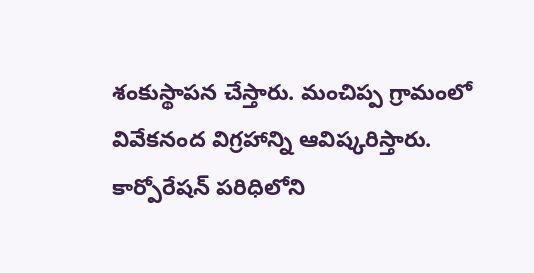శంకుస్థాపన చేస్తారు. మంచిప్ప గ్రామంలో వివేకనంద విగ్రహాన్ని ఆవిష్కరిస్తారు. కార్పోరేషన్ పరిధిలోని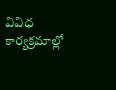వివిధ కార్యక్రమాల్లో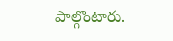పాల్గొంటారు.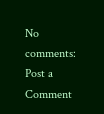No comments:
Post a Comment